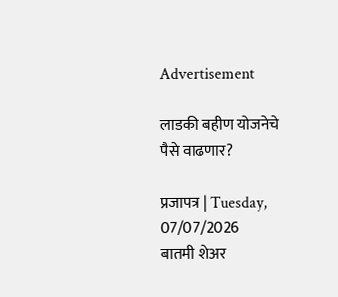Advertisement

लाडकी बहीण योजनेचे पैसे वाढणार?

प्रजापत्र | Tuesday, 07/07/2026
बातमी शेअर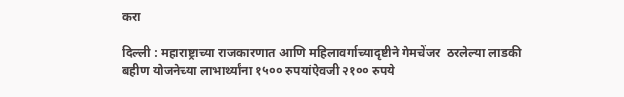करा

दिल्ली : महाराष्ट्राच्या राजकारणात आणि महिलावर्गाच्यादृष्टीने गेमचेंजर  ठरलेल्या लाडकी बहीण योजनेच्या लाभार्थ्यांना १५०० रुपयांऐवजी २१०० रुपये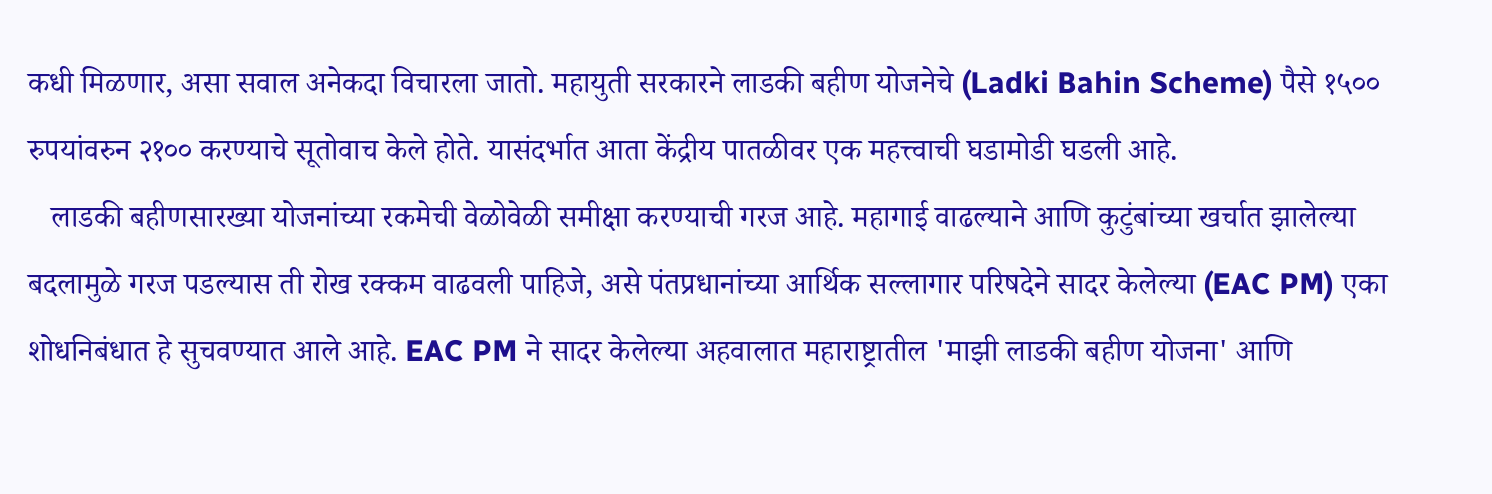कधी मिळणार, असा सवाल अनेकदा विचारला जातो. महायुती सरकारने लाडकी बहीण योजनेचे (Ladki Bahin Scheme) पैसे १५०० रुपयांवरुन २१०० करण्याचे सूतोवाच केले होते. यासंदर्भात आता केंद्रीय पातळीवर एक महत्त्वाची घडामोडी घडली आहे.
   लाडकी बहीणसारख्या योजनांच्या रकमेची वेळोवेळी समीक्षा करण्याची गरज आहे. महागाई वाढल्याने आणि कुटुंबांच्या खर्चात झालेल्या बदलामुळे गरज पडल्यास ती रोख रक्कम वाढवली पाहिजे, असे पंतप्रधानांच्या आर्थिक सल्लागार परिषदेने सादर केलेल्या (EAC PM) एका शोधनिबंधात हे सुचवण्यात आले आहे. EAC PM ने सादर केलेल्या अहवालात महाराष्ट्रातील 'माझी लाडकी बहीण योजना' आणि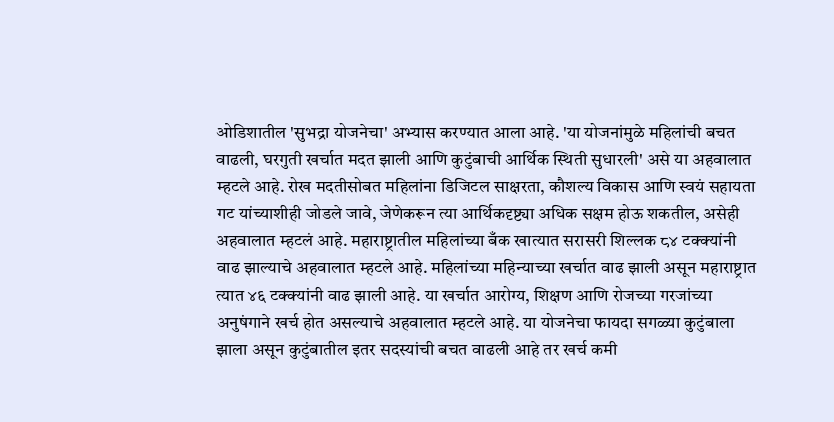ओडिशातील 'सुभद्रा योजनेचा' अभ्यास करण्यात आला आहे. 'या योजनांमुळे महिलांची बचत वाढली, घरगुती खर्चात मदत झाली आणि कुटुंबाची आर्थिक स्थिती सुधारली' असे या अहवालात म्हटले आहे. रोख मदतीसोबत महिलांना डिजिटल साक्षरता, कौशल्य विकास आणि स्वयं सहायता गट यांच्याशीही जोडले जावे, जेणेकरून त्या आर्थिकदृष्ट्या अधिक सक्षम होऊ शकतील, असेही अहवालात म्हटलं आहे. महाराष्ट्रातील महिलांच्या बँक खात्यात सरासरी शिल्लक ८४ टक्क्यांनी वाढ झाल्याचे अहवालात म्हटले आहे. महिलांच्या महिन्याच्या खर्चात वाढ झाली असून महाराष्ट्रात त्यात ४६ टक्क्यांनी वाढ झाली आहे. या खर्चात आरोग्य, शिक्षण आणि रोजच्या गरजांच्या अनुषंगाने खर्च होत असल्याचे अहवालात म्हटले आहे. या योजनेचा फायदा सगळ्या कुटुंबाला झाला असून कुटुंबातील इतर सदस्यांची बचत वाढली आहे तर खर्च कमी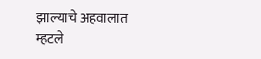झाल्याचे अहवालात म्हटले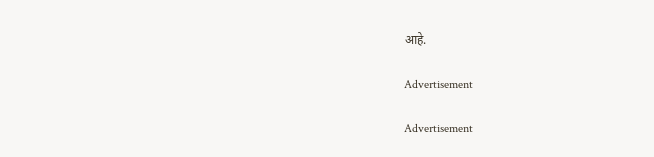आहे.

Advertisement

Advertisement